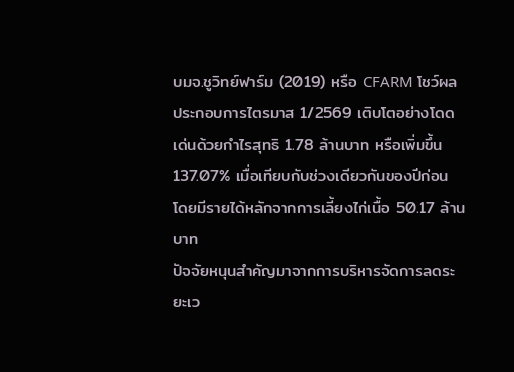บมจ.ชูวิทย์ฟาร์ม (2019) หรือ CFARM โชว์ผลประกอบการไตรมาส 1/2569 เติบโตอย่างโดดเด่นด้วยกำไรสุทธิ 1.78 ล้านบาท หรือเพิ่มขึ้น 137.07% เมื่อเทียบกับช่วงเดียวกันของปีก่อน โดยมีรายได้หลักจากการเลี้ยงไก่เนื้อ 50.17 ล้านบาท
ปัจจัยหนุนสำคัญมาจากการบริหารจัดการลดระยะเว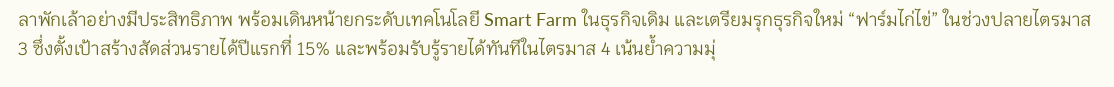ลาพักเล้าอย่างมีประสิทธิภาพ พร้อมเดินหน้ายกระดับเทคโนโลยี Smart Farm ในธุรกิจเดิม และเตรียมรุกธุรกิจใหม่ “ฟาร์มไก่ไข่” ในช่วงปลายไตรมาส 3 ซึ่งตั้งเป้าสร้างสัดส่วนรายได้ปีแรกที่ 15% และพร้อมรับรู้รายได้ทันทีในไตรมาส 4 เน้นย้ำความมุ่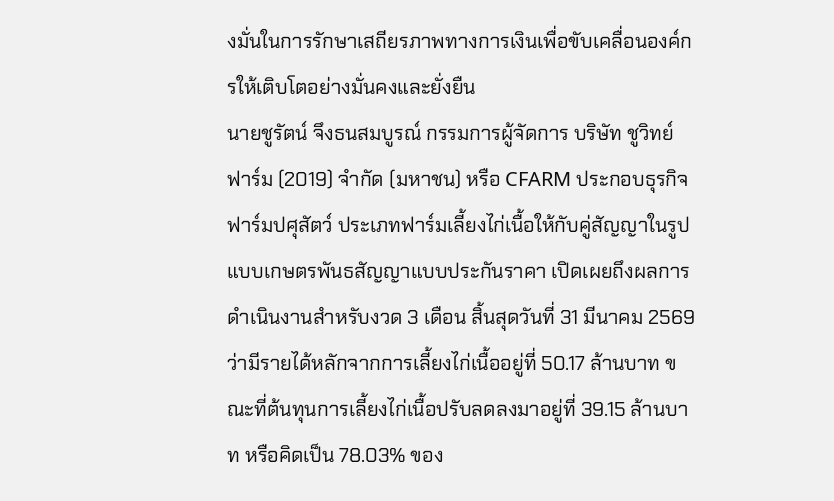งมั่นในการรักษาเสถียรภาพทางการเงินเพื่อขับเคลื่อนองค์กรให้เติบโตอย่างมั่นคงและยั่งยืน
นายชูรัตน์ จึงธนสมบูรณ์ กรรมการผู้จัดการ บริษัท ชูวิทย์ฟาร์ม (2019) จำกัด (มหาชน) หรือ CFARM ประกอบธุรกิจฟาร์มปศุสัตว์ ประเภทฟาร์มเลี้ยงไก่เนื้อให้กับคู่สัญญาในรูปแบบเกษตรพันธสัญญาแบบประกันราคา เปิดเผยถึงผลการดำเนินงานสำหรับงวด 3 เดือน สิ้นสุดวันที่ 31 มีนาคม 2569 ว่ามีรายได้หลักจากการเลี้ยงไก่เนื้ออยู่ที่ 50.17 ล้านบาท ขณะที่ต้นทุนการเลี้ยงไก่เนื้อปรับลดลงมาอยู่ที่ 39.15 ล้านบาท หรือคิดเป็น 78.03% ของ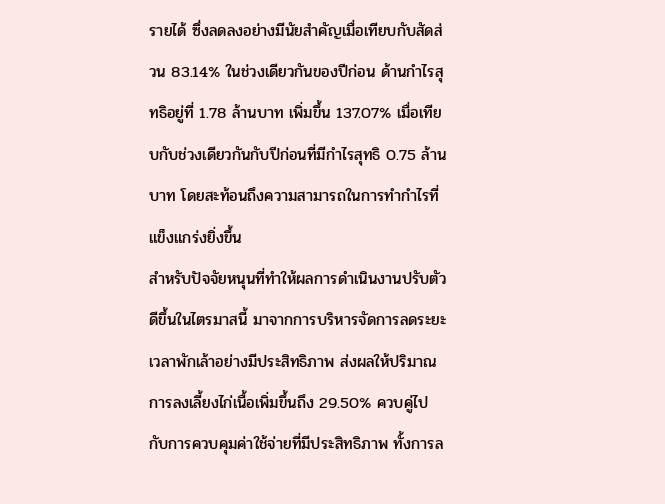รายได้ ซึ่งลดลงอย่างมีนัยสำคัญเมื่อเทียบกับสัดส่วน 83.14% ในช่วงเดียวกันของปีก่อน ด้านกำไรสุทธิอยู่ที่ 1.78 ล้านบาท เพิ่มขึ้น 137.07% เมื่อเทียบกับช่วงเดียวกันกับปีก่อนที่มีกำไรสุทธิ 0.75 ล้านบาท โดยสะท้อนถึงความสามารถในการทำกำไรที่แข็งแกร่งยิ่งขึ้น
สำหรับปัจจัยหนุนที่ทำให้ผลการดำเนินงานปรับตัวดีขึ้นในไตรมาสนี้ มาจากการบริหารจัดการลดระยะเวลาพักเล้าอย่างมีประสิทธิภาพ ส่งผลให้ปริมาณการลงเลี้ยงไก่เนื้อเพิ่มขึ้นถึง 29.50% ควบคู่ไปกับการควบคุมค่าใช้จ่ายที่มีประสิทธิภาพ ทั้งการล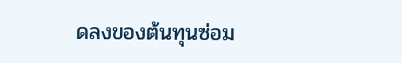ดลงของต้นทุนซ่อม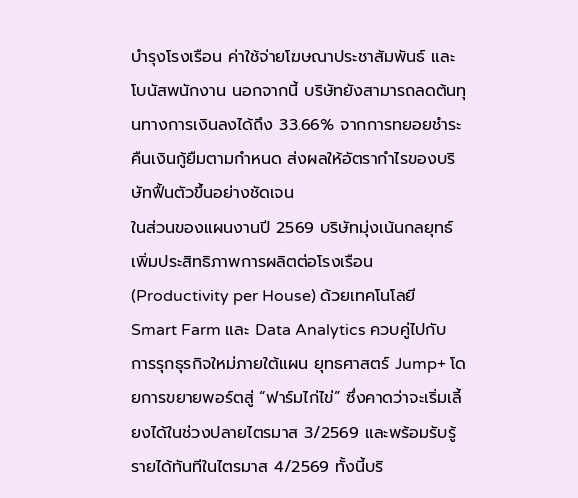บำรุงโรงเรือน ค่าใช้จ่ายโฆษณาประชาสัมพันธ์ และโบนัสพนักงาน นอกจากนี้ บริษัทยังสามารถลดต้นทุนทางการเงินลงได้ถึง 33.66% จากการทยอยชำระคืนเงินกู้ยืมตามกำหนด ส่งผลให้อัตรากำไรของบริษัทฟื้นตัวขึ้นอย่างชัดเจน
ในส่วนของแผนงานปี 2569 บริษัทมุ่งเน้นกลยุทธ์เพิ่มประสิทธิภาพการผลิตต่อโรงเรือน (Productivity per House) ด้วยเทคโนโลยี Smart Farm และ Data Analytics ควบคู่ไปกับการรุกธุรกิจใหม่ภายใต้แผน ยุทธศาสตร์ Jump+ โดยการขยายพอร์ตสู่ “ฟาร์มไก่ไข่” ซึ่งคาดว่าจะเริ่มเลี้ยงได้ในช่วงปลายไตรมาส 3/2569 และพร้อมรับรู้รายได้ทันทีในไตรมาส 4/2569 ทั้งนี้บริ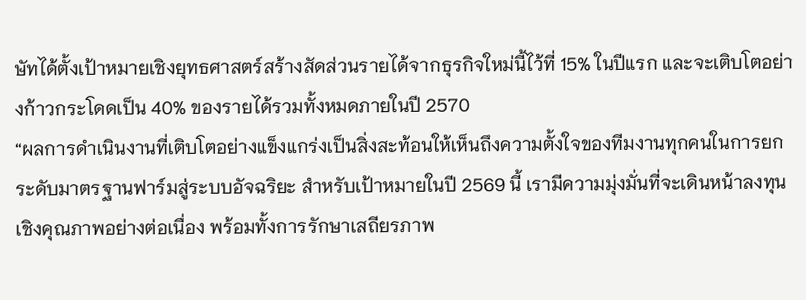ษัทได้ตั้งเป้าหมายเชิงยุทธศาสตร์สร้างสัดส่วนรายได้จากธุรกิจใหม่นี้ไว้ที่ 15% ในปีแรก และจะเติบโตอย่างก้าวกระโดดเป็น 40% ของรายได้รวมทั้งหมดภายในปี 2570
“ผลการดำเนินงานที่เติบโตอย่างแข็งแกร่งเป็นสิ่งสะท้อนให้เห็นถึงความตั้งใจของทีมงานทุกคนในการยกระดับมาตรฐานฟาร์มสู่ระบบอัจฉริยะ สำหรับเป้าหมายในปี 2569 นี้ เรามีความมุ่งมั่นที่จะเดินหน้าลงทุนเชิงคุณภาพอย่างต่อเนื่อง พร้อมทั้งการรักษาเสถียรภาพ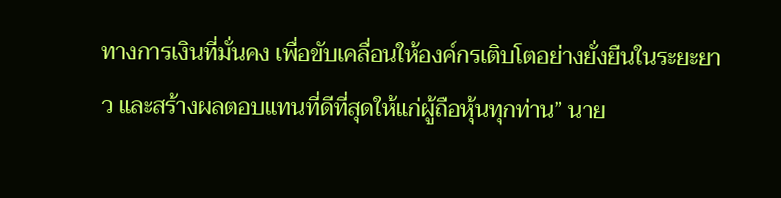ทางการเงินที่มั่นคง เพื่อขับเคลื่อนให้องค์กรเติบโตอย่างยั่งยืนในระยะยาว และสร้างผลตอบแทนที่ดีที่สุดให้แก่ผู้ถือหุ้นทุกท่าน” นาย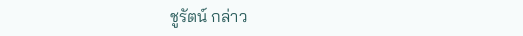ชูรัตน์ กล่าว